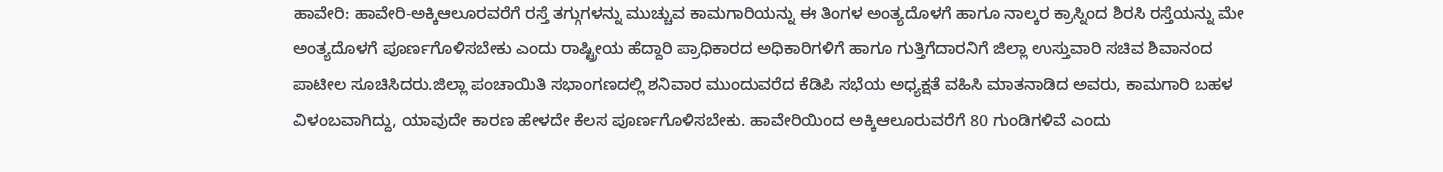ಹಾವೇರಿ: ಹಾವೇರಿ-ಅಕ್ಕಿಆಲೂರವರೆಗೆ ರಸ್ತೆ ತಗ್ಗುಗಳನ್ನು ಮುಚ್ಚುವ ಕಾಮಗಾರಿಯನ್ನು ಈ ತಿಂಗಳ ಅಂತ್ಯದೊಳಗೆ ಹಾಗೂ ನಾಲ್ಕರ ಕ್ರಾಸ್ನಿಂದ ಶಿರಸಿ ರಸ್ತೆಯನ್ನು ಮೇ ಅಂತ್ಯದೊಳಗೆ ಪೂರ್ಣಗೊಳಿಸಬೇಕು ಎಂದು ರಾಷ್ಟ್ರೀಯ ಹೆದ್ದಾರಿ ಪ್ರಾಧಿಕಾರದ ಅಧಿಕಾರಿಗಳಿಗೆ ಹಾಗೂ ಗುತ್ತಿಗೆದಾರನಿಗೆ ಜಿಲ್ಲಾ ಉಸ್ತುವಾರಿ ಸಚಿವ ಶಿವಾನಂದ ಪಾಟೀಲ ಸೂಚಿಸಿದರು.ಜಿಲ್ಲಾ ಪಂಚಾಯಿತಿ ಸಭಾಂಗಣದಲ್ಲಿ ಶನಿವಾರ ಮುಂದುವರೆದ ಕೆಡಿಪಿ ಸಭೆಯ ಅಧ್ಯಕ್ಷತೆ ವಹಿಸಿ ಮಾತನಾಡಿದ ಅವರು, ಕಾಮಗಾರಿ ಬಹಳ ವಿಳಂಬವಾಗಿದ್ದು, ಯಾವುದೇ ಕಾರಣ ಹೇಳದೇ ಕೆಲಸ ಪೂರ್ಣಗೊಳಿಸಬೇಕು. ಹಾವೇರಿಯಿಂದ ಅಕ್ಕಿಆಲೂರುವರೆಗೆ 80 ಗುಂಡಿಗಳಿವೆ ಎಂದು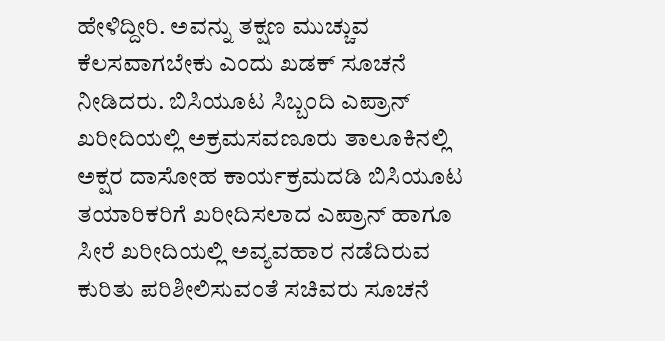ಹೇಳಿದ್ದೀರಿ. ಅವನ್ನು ತಕ್ಷಣ ಮುಚ್ಚುವ ಕೆಲಸವಾಗಬೇಕು ಎಂದು ಖಡಕ್ ಸೂಚನೆ ನೀಡಿದರು. ಬಿಸಿಯೂಟ ಸಿಬ್ಬಂದಿ ಎಪ್ರಾನ್ ಖರೀದಿಯಲ್ಲಿ ಅಕ್ರಮಸವಣೂರು ತಾಲೂಕಿನಲ್ಲಿ ಅಕ್ಷರ ದಾಸೋಹ ಕಾರ್ಯಕ್ರಮದಡಿ ಬಿಸಿಯೂಟ ತಯಾರಿಕರಿಗೆ ಖರೀದಿಸಲಾದ ಎಪ್ರಾನ್ ಹಾಗೂ ಸೀರೆ ಖರೀದಿಯಲ್ಲಿ ಅವ್ಯವಹಾರ ನಡೆದಿರುವ ಕುರಿತು ಪರಿಶೀಲಿಸುವಂತೆ ಸಚಿವರು ಸೂಚನೆ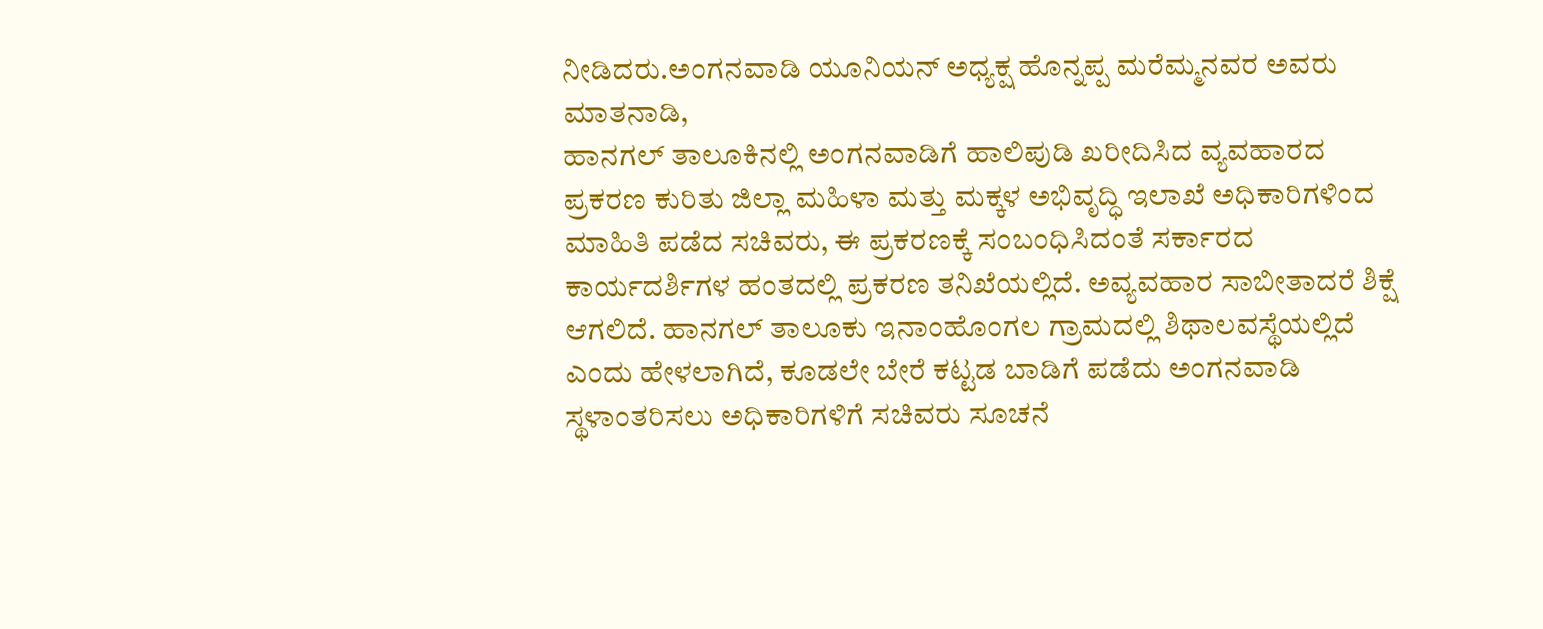ನೀಡಿದರು.ಅಂಗನವಾಡಿ ಯೂನಿಯನ್ ಅಧ್ಯಕ್ಷ ಹೊನ್ನಪ್ಪ ಮರೆಮ್ಮನವರ ಅವರು ಮಾತನಾಡಿ,
ಹಾನಗಲ್ ತಾಲೂಕಿನಲ್ಲಿ ಅಂಗನವಾಡಿಗೆ ಹಾಲಿಪುಡಿ ಖರೀದಿಸಿದ ವ್ಯವಹಾರದ ಪ್ರಕರಣ ಕುರಿತು ಜಿಲ್ಲಾ ಮಹಿಳಾ ಮತ್ತು ಮಕ್ಕಳ ಅಭಿವೃದ್ಧಿ ಇಲಾಖೆ ಅಧಿಕಾರಿಗಳಿಂದ ಮಾಹಿತಿ ಪಡೆದ ಸಚಿವರು, ಈ ಪ್ರಕರಣಕ್ಕೆ ಸಂಬಂಧಿಸಿದಂತೆ ಸರ್ಕಾರದ ಕಾರ್ಯದರ್ಶಿಗಳ ಹಂತದಲ್ಲಿ ಪ್ರಕರಣ ತನಿಖೆಯಲ್ಲಿದೆ. ಅವ್ಯವಹಾರ ಸಾಬೀತಾದರೆ ಶಿಕ್ಷೆ ಆಗಲಿದೆ. ಹಾನಗಲ್ ತಾಲೂಕು ಇನಾಂಹೊಂಗಲ ಗ್ರಾಮದಲ್ಲಿ ಶಿಥಾಲವಸ್ಥೆಯಲ್ಲಿದೆ ಎಂದು ಹೇಳಲಾಗಿದೆ, ಕೂಡಲೇ ಬೇರೆ ಕಟ್ಟಡ ಬಾಡಿಗೆ ಪಡೆದು ಅಂಗನವಾಡಿ ಸ್ಥಳಾಂತರಿಸಲು ಅಧಿಕಾರಿಗಳಿಗೆ ಸಚಿವರು ಸೂಚನೆ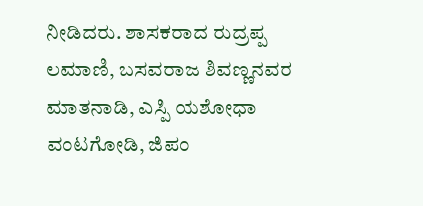ನೀಡಿದರು. ಶಾಸಕರಾದ ರುದ್ರಪ್ಪ ಲಮಾಣಿ, ಬಸವರಾಜ ಶಿವಣ್ಣನವರ ಮಾತನಾಡಿ, ಎಸ್ಪಿ ಯಶೋಧಾ ವಂಟಗೋಡಿ, ಜಿಪಂ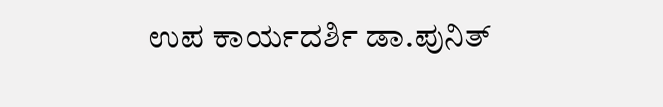ಉಪ ಕಾರ್ಯದರ್ಶಿ ಡಾ.ಪುನಿತ್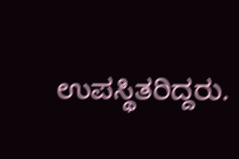ಉಪಸ್ಥಿತರಿದ್ದರು.